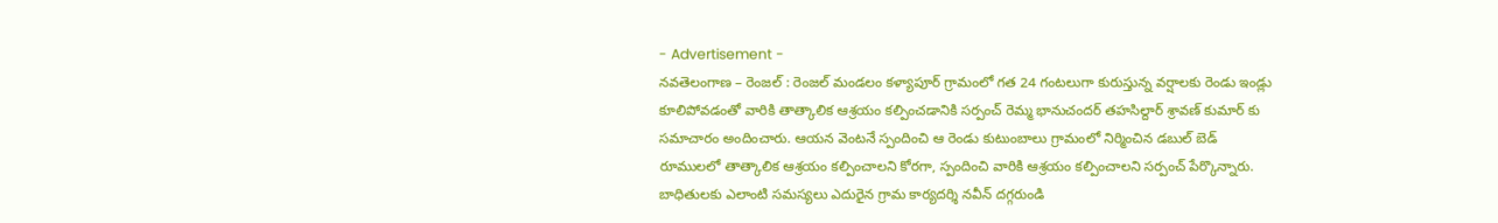- Advertisement -
నవతెలంగాణ – రెంజల్ : రెంజల్ మండలం కళ్యాపూర్ గ్రామంలో గత 24 గంటలుగా కురుస్తున్న వర్షాలకు రెండు ఇండ్లు కూలిపోవడంతో వారికి తాత్కాలిక ఆశ్రయం కల్పించడానికి సర్పంచ్ రెమ్మ భానుచందర్ తహసిల్దార్ శ్రావణ్ కుమార్ కు సమాచారం అందించారు. ఆయన వెంటనే స్పందించి ఆ రెండు కుటుంబాలు గ్రామంలో నిర్మించిన డబుల్ బెడ్ రూములలో తాత్కాలిక ఆశ్రయం కల్పించాలని కోరగా, స్పందించి వారికి ఆశ్రయం కల్పించాలని సర్పంచ్ పేర్కొన్నారు. బాధితులకు ఎలాంటి సమస్యలు ఎదురైన గ్రామ కార్యదర్శి నవీన్ దగ్గరుండి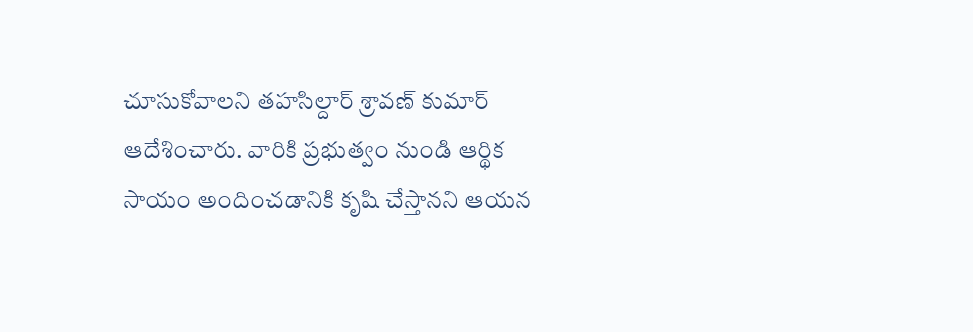చూసుకోవాలని తహసిల్దార్ శ్రావణ్ కుమార్ ఆదేశించారు. వారికి ప్రభుత్వం నుండి ఆర్థిక సాయం అందించడానికి కృషి చేస్తానని ఆయన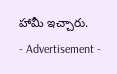హామీ ఇచ్చారు.
- Advertisement -